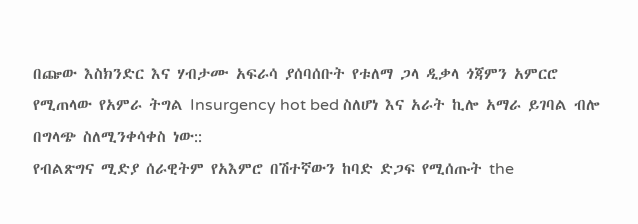በጬው እስክንድር እና ሃብታሙ አፍራሳ ያሰባሰቡት የቱለማ ጋላ ዲቃላ ጎጃምን አምርሮ የሚጠላው የአምራ ትግል Insurgency hot bed ስለሆነ እና አራት ኪሎ አማራ ይገባል ብሎ በግላጭ ስለሚንቀሳቀስ ነው::
የብልጽግና ሚድያ ሰራዊትም የአእምሮ በሽተኛውን ከባድ ድጋፍ የሚሰጡት the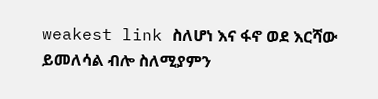weakest link ስለሆነ እና ፋኖ ወደ እርሻው ይመለሳል ብሎ ስለሚያምን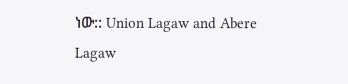ነው:: Union Lagaw and Abere Lagaw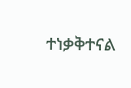ተነቃቅተናል